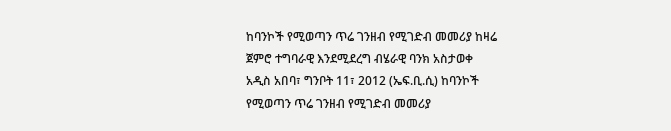ከባንኮች የሚወጣን ጥሬ ገንዘብ የሚገድብ መመሪያ ከዛሬ ጀምሮ ተግባራዊ እንደሚደረግ ብሄራዊ ባንክ አስታወቀ
አዲስ አበባ፣ ግንቦት 11፣ 2012 (ኤፍ.ቢ.ሲ) ከባንኮች የሚወጣን ጥሬ ገንዘብ የሚገድብ መመሪያ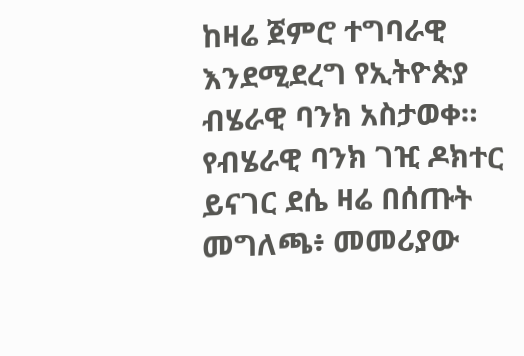ከዛሬ ጀምሮ ተግባራዊ እንደሚደረግ የኢትዮጵያ ብሄራዊ ባንክ አስታወቀ።
የብሄራዊ ባንክ ገዢ ዶክተር ይናገር ደሴ ዛሬ በሰጡት መግለጫ፥ መመሪያው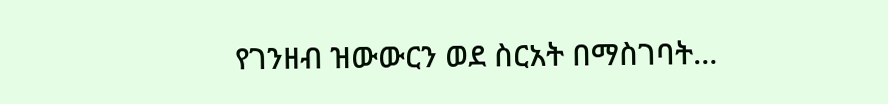የገንዘብ ዝውውርን ወደ ስርአት በማስገባት…